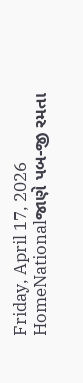Friday, April 17, 2026
HomeNationalજાણે પબ-જી રમતા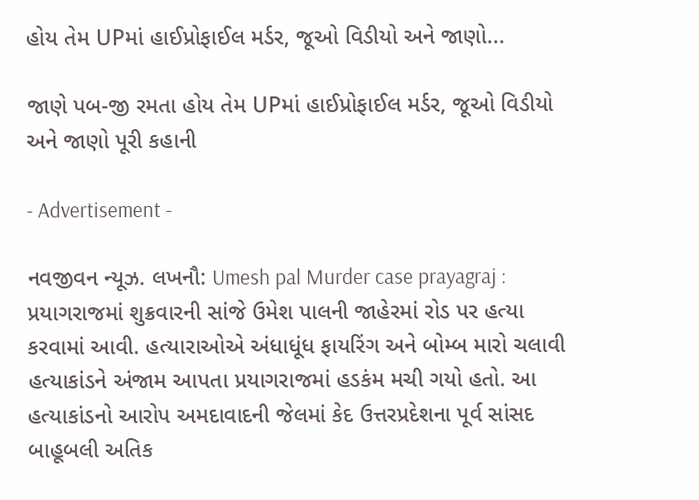હોય તેમ UPમાં હાઈપ્રોફાઈલ મર્ડર, જૂઓ વિડીયો અને જાણો...

જાણે પબ-જી રમતા હોય તેમ UPમાં હાઈપ્રોફાઈલ મર્ડર, જૂઓ વિડીયો અને જાણો પૂરી કહાની

- Advertisement -

નવજીવન ન્યૂઝ. લખનૌ: Umesh pal Murder case prayagraj : પ્રયાગરાજમાં શુક્રવારની સાંજે ઉમેશ પાલની જાહેરમાં રોડ પર હત્યા કરવામાં આવી. હત્યારાઓએ અંધાધૂંધ ફાયરિંગ અને બોમ્બ મારો ચલાવી હત્યાકાંડને અંજામ આપતા પ્રયાગરાજમાં હડકંમ મચી ગયો હતો. આ હત્યાકાંડનો આરોપ અમદાવાદની જેલમાં કેદ ઉત્તરપ્રદેશના પૂર્વ સાંસદ બાહૂબલી અતિક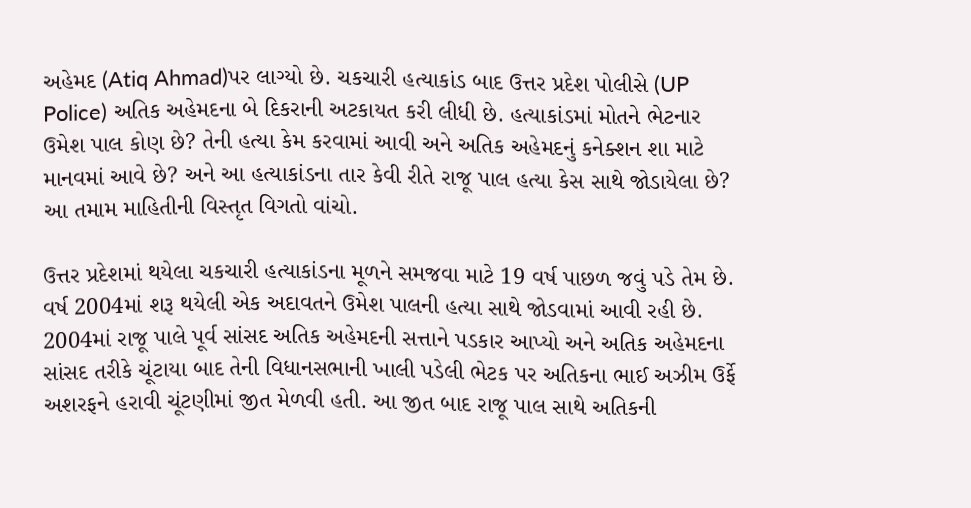અહેમદ (Atiq Ahmad)પર લાગ્યો છે. ચકચારી હત્યાકાંડ બાદ ઉત્તર પ્રદેશ પોલીસે (UP Police) અતિક અહેમદના બે દિકરાની અટકાયત કરી લીધી છે. હત્યાકાંડમાં મોતને ભેટનાર ઉમેશ પાલ કોણ છે? તેની હત્યા કેમ કરવામાં આવી અને અતિક અહેમદનું કનેક્શન શા માટે માનવમાં આવે છે? અને આ હત્યાકાંડના તાર કેવી રીતે રાજૂ પાલ હત્યા કેસ સાથે જોડાયેલા છે? આ તમામ માહિતીની વિસ્તૃત વિગતો વાંચો.

ઉત્તર પ્રદેશમાં થયેલા ચકચારી હત્યાકાંડના મૂળને સમજવા માટે 19 વર્ષ પાછળ જવું પડે તેમ છે. વર્ષ 2004માં શરૂ થયેલી એક અદાવતને ઉમેશ પાલની હત્યા સાથે જોડવામાં આવી રહી છે. 2004માં રાજૂ પાલે પૂર્વ સાંસદ અતિક અહેમદની સત્તાને પડકાર આપ્યો અને અતિક અહેમદના સાંસદ તરીકે ચૂંટાયા બાદ તેની વિધાનસભાની ખાલી પડેલી ભેટક પર અતિકના ભાઈ અઝીમ ઉર્ફે અશરફને હરાવી ચૂંટણીમાં જીત મેળવી હતી. આ જીત બાદ રાજૂ પાલ સાથે અતિકની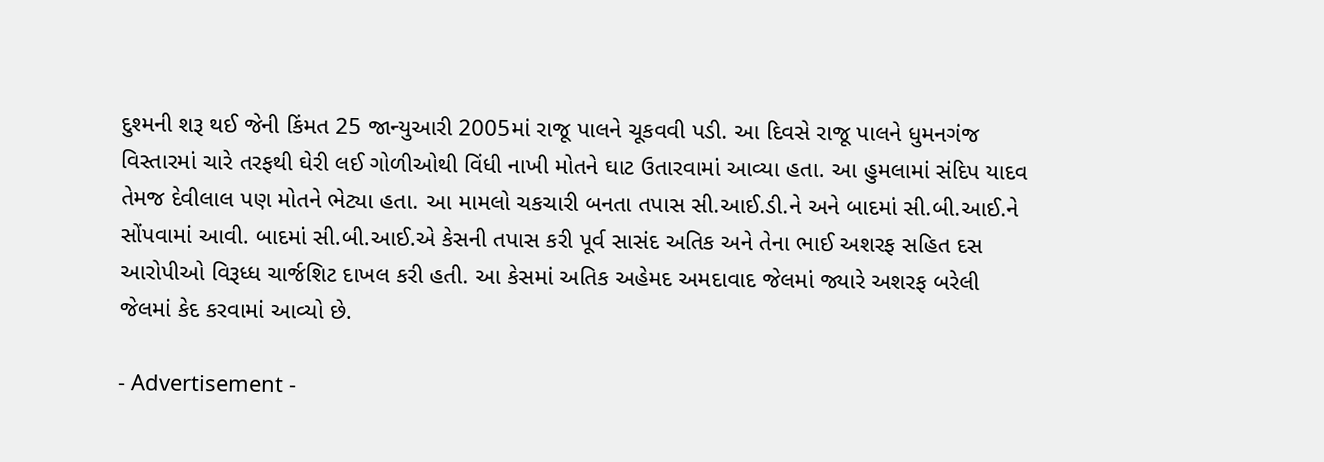દુશ્મની શરૂ થઈ જેની કિંમત 25 જાન્યુઆરી 2005માં રાજૂ પાલને ચૂકવવી પડી. આ દિવસે રાજૂ પાલને ધુમનગંજ વિસ્તારમાં ચારે તરફથી ઘેરી લઈ ગોળીઓથી વિંધી નાખી મોતને ઘાટ ઉતારવામાં આવ્યા હતા. આ હુમલામાં સંદિપ યાદવ તેમજ દેવીલાલ પણ મોતને ભેટ્યા હતા. આ મામલો ચકચારી બનતા તપાસ સી.આઈ.ડી.ને અને બાદમાં સી.બી.આઈ.ને સોંપવામાં આવી. બાદમાં સી.બી.આઈ.એ કેસની તપાસ કરી પૂર્વ સાસંદ અતિક અને તેના ભાઈ અશરફ સહિત દસ આરોપીઓ વિરૂધ્ધ ચાર્જશિટ દાખલ કરી હતી. આ કેસમાં અતિક અહેમદ અમદાવાદ જેલમાં જ્યારે અશરફ બરેલી જેલમાં કેદ કરવામાં આવ્યો છે.

- Advertisement -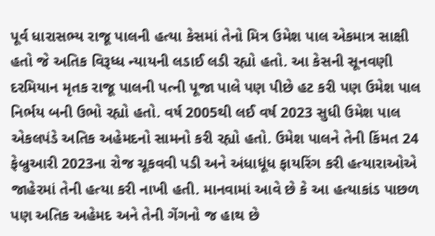પૂર્વ ધારાસભ્ય રાજૂ પાલની હત્યા કેસમાં તેનો મિત્ર ઉમેશ પાલ એકમાત્ર સાક્ષી હતો જે અતિક વિરૂધ્ધ ન્યાયની લડાઈ લડી રહ્યો હતો. આ કેસની સૂનવણી દરમિયાન મૃતક રાજૂ પાલની પત્ની પૂજા પાલે પણ પીછે હટ કરી પણ ઉમેશ પાલ નિર્ભય બની ઉભો રહ્યો હતો. વર્ષ 2005થી લઈ વર્ષ 2023 સુધી ઉમેશ પાલ એકલપંડે અતિક અહેમદનો સામનો કરી રહ્યો હતો. ઉમેશ પાલને તેની કિંમત 24 ફેબ્રુઆરી 2023ના રોજ ચૂકવવી પડી અને અંધાધૂંધ ફાયરિંગ કરી હત્યારાઓએ જાહેરમાં તેની હત્યા કરી નાખી હતી. માનવામાં આવે છે કે આ હત્યાકાંડ પાછળ પણ અતિક અહેમદ અને તેની ગેંગનો જ હાથ છે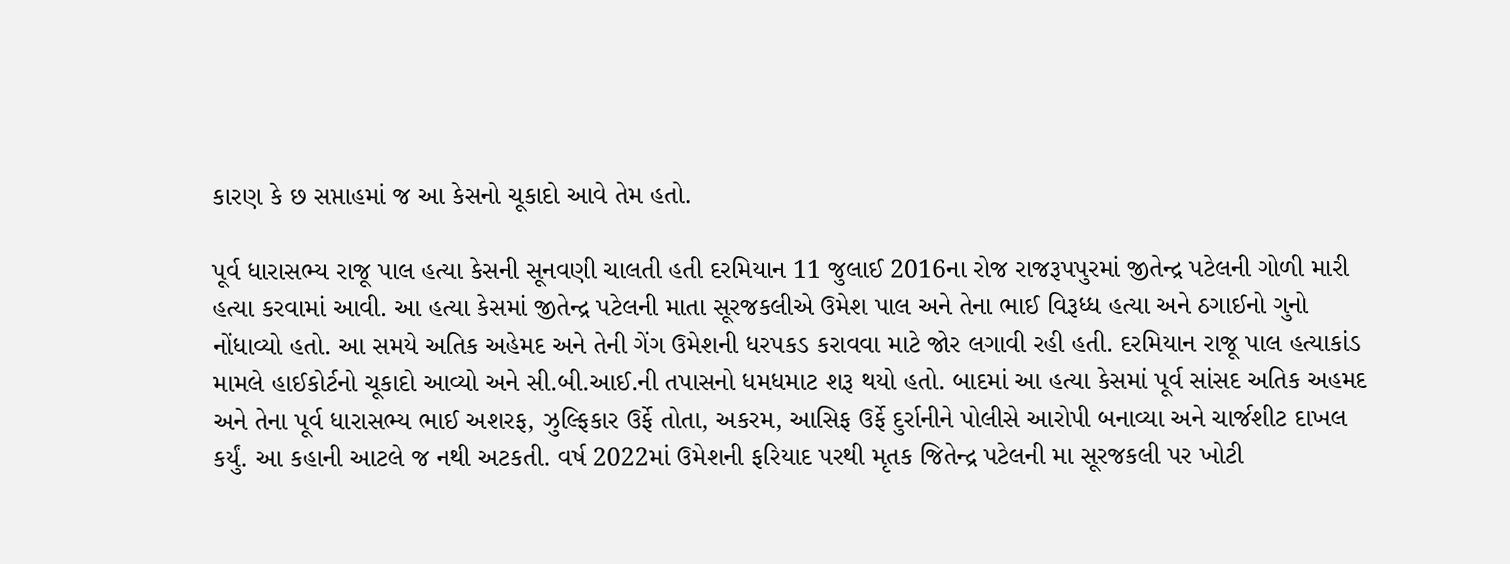કારણ કે છ સપ્તાહમાં જ આ કેસનો ચૂકાદો આવે તેમ હતો.

પૂર્વ ધારાસભ્ય રાજૂ પાલ હત્યા કેસની સૂનવણી ચાલતી હતી દરમિયાન 11 જુલાઈ 2016ના રોજ રાજરૂપપુરમાં જીતેન્દ્ર પટેલની ગોળી મારી હત્યા કરવામાં આવી. આ હત્યા કેસમાં જીતેન્દ્ર પટેલની માતા સૂરજકલીએ ઉમેશ પાલ અને તેના ભાઈ વિરૂધ્ધ હત્યા અને ઠગાઈનો ગુનો નોંધાવ્યો હતો. આ સમયે અતિક અહેમદ અને તેની ગેંગ ઉમેશની ધરપકડ કરાવવા માટે જોર લગાવી રહી હતી. દરમિયાન રાજૂ પાલ હત્યાકાંડ મામલે હાઈકોર્ટનો ચૂકાદો આવ્યો અને સી.બી.આઈ.ની તપાસનો ધમધમાટ શરૂ થયો હતો. બાદમાં આ હત્યા કેસમાં પૂર્વ સાંસદ અતિક અહમદ અને તેના પૂર્વ ધારાસભ્ય ભાઈ અશરફ, ઝુલ્ફિકાર ઉર્ફે તોતા, અકરમ, આસિફ ઉર્ફે દુર્રાનીને પોલીસે આરોપી બનાવ્યા અને ચાર્જશીટ દાખલ કર્યું. આ કહાની આટલે જ નથી અટકતી. વર્ષ 2022માં ઉમેશની ફરિયાદ પરથી મૃતક જિતેન્દ્ર પટેલની મા સૂરજકલી પર ખોટી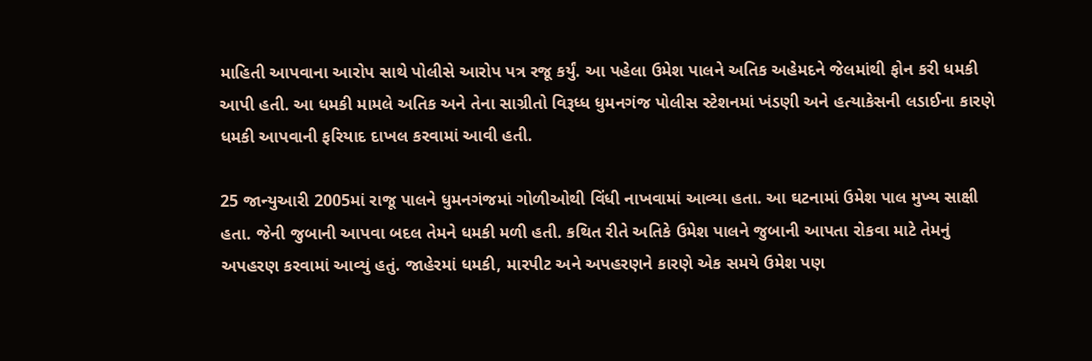માહિતી આપવાના આરોપ સાથે પોલીસે આરોપ પત્ર રજૂ કર્યું. આ પહેલા ઉમેશ પાલને અતિક અહેમદને જેલમાંથી ફોન કરી ધમકી આપી હતી. આ ધમકી મામલે અતિક અને તેના સાગ્રીતો વિરૂધ્ધ ધુમનગંજ પોલીસ સ્ટેશનમાં ખંડણી અને હત્યાકેસની લડાઈના કારણે ધમકી આપવાની ફરિયાદ દાખલ કરવામાં આવી હતી.

25 જાન્યુઆરી 2005માં રાજૂ પાલને ધુમનગંજમાં ગોળીઓથી વિંધી નાખવામાં આવ્યા હતા. આ ઘટનામાં ઉમેશ પાલ મુખ્ય સાક્ષી હતા. જેની જુબાની આપવા બદલ તેમને ધમકી મળી હતી. કથિત રીતે અતિકે ઉમેશ પાલને જુબાની આપતા રોકવા માટે તેમનું અપહરણ કરવામાં આવ્યું હતું. જાહેરમાં ધમકી, મારપીટ અને અપહરણને કારણે એક સમયે ઉમેશ પણ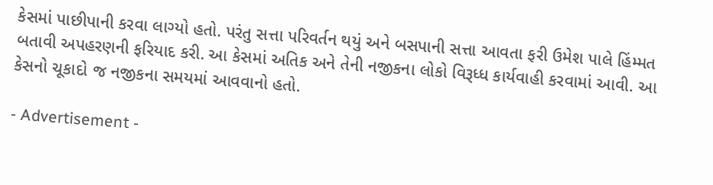કેસમાં પાછીપાની કરવા લાગ્યો હતો. પરંતુ સત્તા પરિવર્તન થયું અને બસપાની સત્તા આવતા ફરી ઉમેશ પાલે હિંમ્મત બતાવી અપહરણની ફરિયાદ કરી. આ કેસમાં અતિક અને તેની નજીકના લોકો વિરૂધ્ધ કાર્યવાહી કરવામાં આવી. આ કેસનો ચૂકાદો જ નજીકના સમયમાં આવવાનો હતો.

- Advertisement -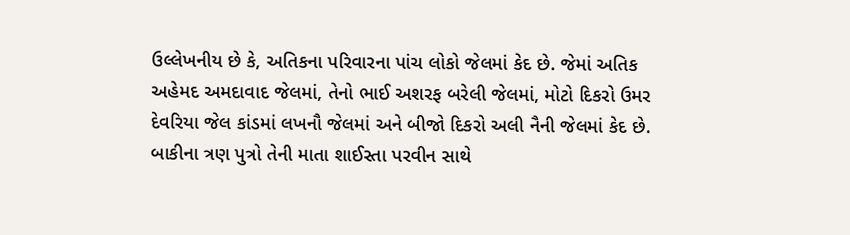ઉલ્લેખનીય છે કે, અતિકના પરિવારના પાંચ લોકો જેલમાં કેદ છે. જેમાં અતિક અહેમદ અમદાવાદ જેલમાં, તેનો ભાઈ અશરફ બરેલી જેલમાં, મોટો દિકરો ઉમર દેવરિયા જેલ કાંડમાં લખનૌ જેલમાં અને બીજો દિકરો અલી નૈની જેલમાં કેદ છે. બાકીના ત્રણ પુત્રો તેની માતા શાઈસ્તા પરવીન સાથે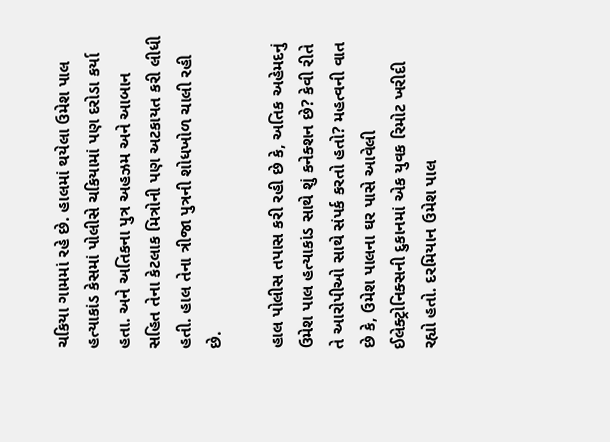ચકિયા ગામમાં રહે છે. હાલમાં થયેલા ઉમેશ પાલ હત્યાકાંડ કેસમાં પોલીસે ચકિયામાં પણ દરોડા કર્યા હતા. અને અતિકના પુત્ર અહઝમ અને આબાન સહિત તેના કેટલાક મિત્રોની પણ અટકાયત કરી લીધી હતી. હાલ તેના ત્રીજા પુત્રની શોધખોળ ચાલી રહી છે.

હાલ પોલીસ તપાસ કરી રહી છે કે, અતિક અહેમદનું ઉમેશ પાલ હત્યાકાંડ સાથે શું કનેક્શન છે? કેવી રીતે તે આરોપીઓ સાથે સંપર્ક કરતો હતો? મહત્વની વાત છે કે, ઉમેશ પાલના ઘર પાસે આવેલી ઈલેક્ટ્રોનિક્સની દુકાનમાં એક યુવક રિમોટ ખરીદી રહ્યો હતો. દરમિયાન ઉમેશ પાલ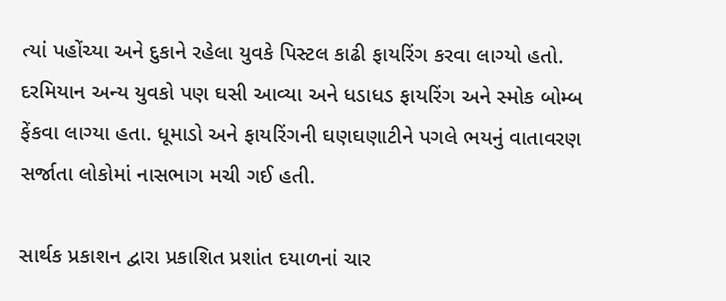ત્યાં પહોંચ્યા અને દુકાને રહેલા યુવકે પિસ્ટલ કાઢી ફાયરિંગ કરવા લાગ્યો હતો. દરમિયાન અન્ય યુવકો પણ ઘસી આવ્યા અને ધડાધડ ફાયરિંગ અને સ્મોક બોમ્બ ફેંકવા લાગ્યા હતા. ધૂમાડો અને ફાયરિંગની ઘણઘણાટીને પગલે ભયનું વાતાવરણ સર્જાતા લોકોમાં નાસભાગ મચી ગઈ હતી.

સાર્થક પ્રકાશન દ્વારા પ્રકાશિત પ્રશાંત દયાળનાં ચાર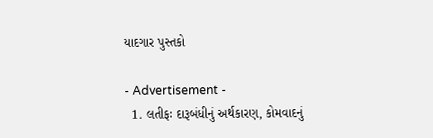યાદગાર પુસ્તકો

- Advertisement -
  1. લતીફઃ દારૂબંધીનું અર્થકારણ, કોમવાદનું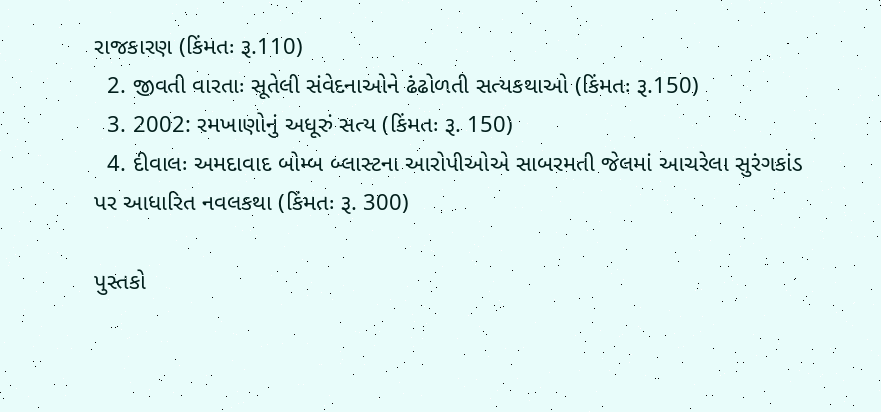રાજકારણ (કિંમતઃ રૂ.110)
  2. જીવતી વારતાઃ સૂતેલી સંવેદનાઓને ઢંઢોળતી સત્યકથાઓ (કિંમતઃ રૂ.150)
  3. 2002: રમખાણોનું અધૂરું સત્ય (કિંમતઃ રૂ. 150)
  4. દીવાલઃ અમદાવાદ બોમ્બ બ્લાસ્ટના આરોપીઓએ સાબરમતી જેલમાં આચરેલા સુરંગકાંડ પર આધારિત નવલકથા (કિંમતઃ રૂ. 300)

પુસ્તકો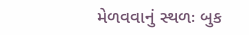મેળવવાનું સ્થળઃ બુક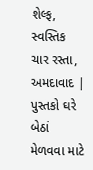શેલ્ફ, સ્વસ્તિક ચાર રસ્તા, અમદાવાદ | પુસ્તકો ઘરે બેઠાં મેળવવા માટે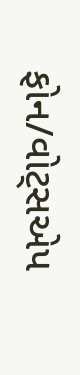ફોન/વોટ્સએપ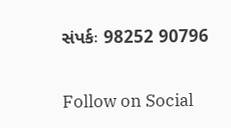સંપર્કઃ 98252 90796

Follow on Social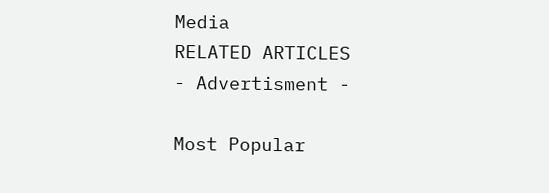Media
RELATED ARTICLES
- Advertisment -

Most Popular